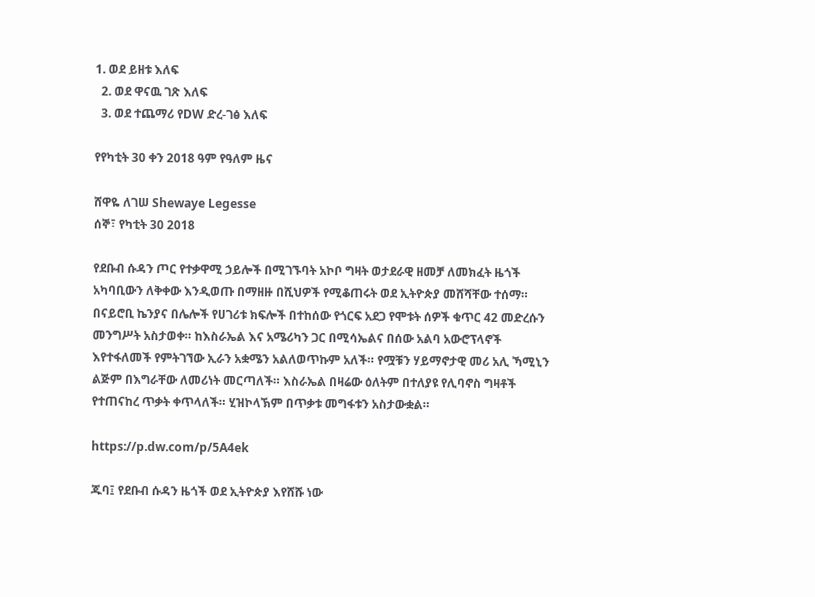1. ወደ ይዘቱ እለፍ
  2. ወደ ዋናዉ ገጽ እለፍ
  3. ወደ ተጨማሪ የDW ድረ-ገፅ እለፍ

የየካቲት 30 ቀን 2018 ዓም የዓለም ዜና

ሸዋዬ ለገሠ Shewaye Legesse
ሰኞ፣ የካቲት 30 2018

የደቡብ ሱዳን ጦር የተቃዋሚ ኃይሎች በሚገኙባት አኮቦ ግዛት ወታደራዊ ዘመቻ ለመክፈት ዜጎች አካባቢውን ለቅቀው እንዲወጡ በማዘዙ በሺህዎች የሚቆጠሩት ወደ ኢትዮጵያ መሸሻቸው ተሰማ። በናይሮቢ ኬንያና በሌሎች የሀገሪቱ ክፍሎች በተከሰው የጎርፍ አደጋ የሞቱት ሰዎች ቁጥር 42 መድረሱን መንግሥት አስታወቀ። ከእስራኤል እና አሜሪካን ጋር በሚሳኤልና በሰው አልባ አውሮፕላኖች እየተፋለመች የምትገኘው ኢራን አቋሜን አልለወጥኩም አለች። የሟቹን ሃይማኖታዊ መሪ አሊ ኻሚኒን ልጅም በእግራቸው ለመሪነት መርጣለች። እስራኤል በዛሬው ዕለትም በተለያዩ የሊባኖስ ግዛቶች የተጠናከረ ጥቃት ቀጥላለች። ሂዝኮላኽም በጥቃቱ መግፋቱን አስታውቋል።

https://p.dw.com/p/5A4ek

ጁባ፤ የደቡብ ሱዳን ዜጎች ወደ ኢትዮጵያ እየሸሹ ነው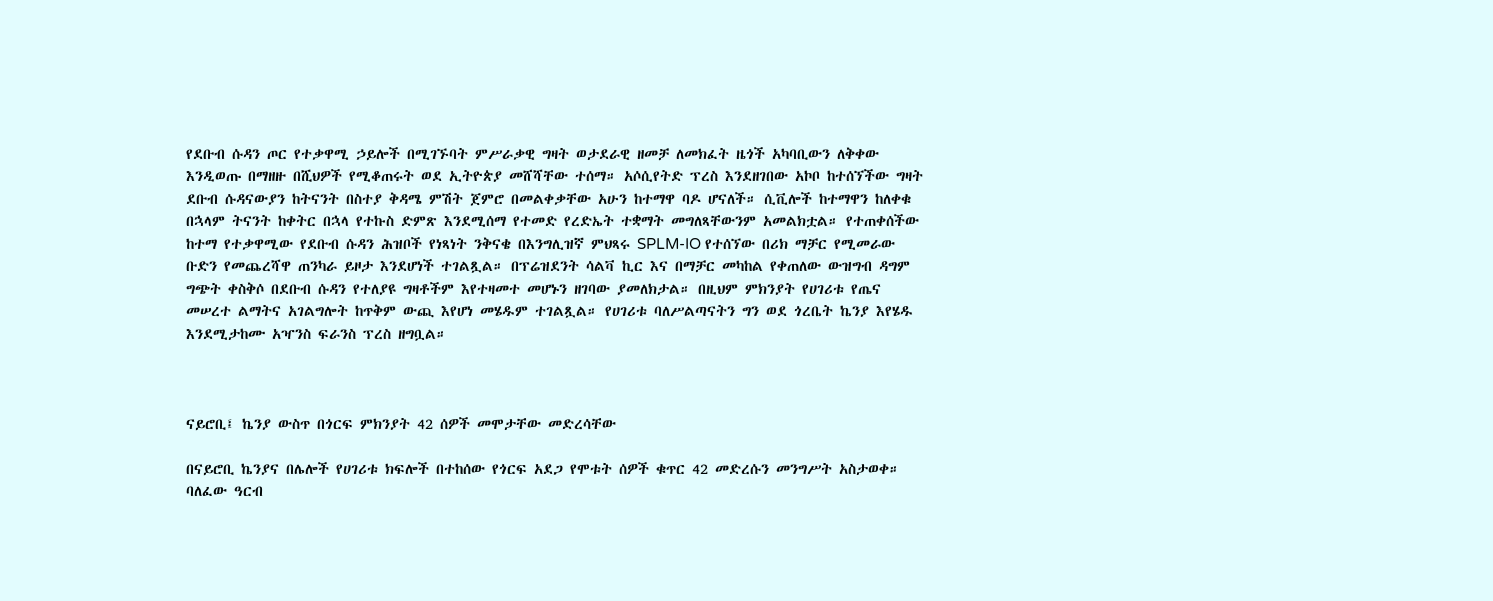የደቡብ ሱዳን ጦር የተቃዋሚ ኃይሎች በሚገኙባት ምሥራቃዊ ግዛት ወታደራዊ ዘመቻ ለመክፈት ዜጎች አካባቢውን ለቅቀው እንዲወጡ በማዘዙ በሺህዎች የሚቆጠሩት ወደ ኢትዮጵያ መሸሻቸው ተሰማ። አሶሲየትድ ፕረስ እንደዘገበው አኮቦ ከተሰኘችው ግዛት ደቡብ ሱዳናውያን ከትናንት በስተያ ቅዳሜ ምሽት ጀምሮ በመልቀቃቸው አሁን ከተማዋ ባዶ ሆናለች። ሲቪሎች ከተማዋን ከለቀቁ በኋላም ትናንት ከቀትር በኋላ የተኩስ ድምጽ እንደሚሰማ የተመድ የረድኤት ተቋማት መግለጻቸውንም አመልክቷል። የተጠቀሰችው ከተማ የተቃዋሚው የደቡብ ሱዳን ሕዝቦች የነጻነት ንቅናቄ በእንግሊዝኛ ምህጻሩ SPLM-IO የተሰኘው በሪክ ማቻር የሚመራው ቡድን የመጨረሻዋ ጠንካራ ይዞታ እንደሆነች ተገልጿል። በፕሬዝደንት ሳልቫ ኪር እና በማቻር መካከል የቀጠለው ውዝግብ ዳግም ግጭት ቀስቅሶ በደቡብ ሱዳን የተለያዩ ግዛቶችም እየተዛመተ መሆኑን ዘገባው ያመለክታል። በዚህም ምክንያት የሀገሪቱ የጤና መሠረተ ልማትና አገልግሎት ከጥቅም ውጪ እየሆነ መሄዱም ተገልጿል። የሀገሪቱ ባለሥልጣናትን ግን ወደ ጎረቤት ኬንያ እየሄዱ እንደሚታከሙ አዣንስ ፍራንስ ፕረስ ዘግቧል።



ናይሮቢ፤ ኬንያ ውስጥ በጎርፍ ምክንያት 42 ሰዎች መሞታቸው መድረሳቸው

በናይሮቢ ኬንያና በሌሎች የሀገሪቱ ክፍሎች በተከሰው የጎርፍ አደጋ የሞቱት ሰዎች ቁጥር 42 መድረሱን መንግሥት አስታወቀ። ባለፈው ዓርብ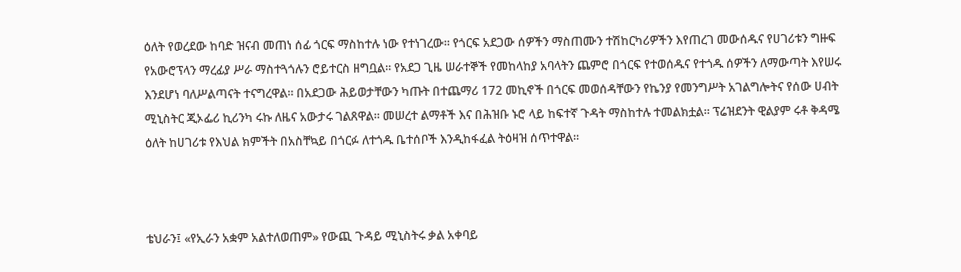ዕለት የወረደው ከባድ ዝናብ መጠነ ሰፊ ጎርፍ ማስከተሉ ነው የተነገረው። የጎርፍ አደጋው ሰዎችን ማስጠሙን ተሽከርካሪዎችን እየጠረገ መውሰዱና የሀገሪቱን ግዙፍ የአውሮፕላን ማረፊያ ሥራ ማስተጓጎሉን ሮይተርስ ዘግቧል። የአደጋ ጊዜ ሠራተኞች የመከላከያ አባላትን ጨምሮ በጎርፍ የተወሰዱና የተጎዱ ሰዎችን ለማውጣት እየሠሩ እንደሆነ ባለሥልጣናት ተናግረዋል። በአደጋው ሕይወታቸውን ካጡት በተጨማሪ 172 መኪኖች በጎርፍ መወሰዳቸውን የኬንያ የመንግሥት አገልግሎትና የሰው ሀብት ሚኒስትር ጂኦፌሪ ኪሪንካ ሩኩ ለዜና አውታሩ ገልጸዋል። መሠረተ ልማቶች እና በሕዝቡ ኑሮ ላይ ከፍተኛ ጉዳት ማስከተሉ ተመልክቷል። ፕሬዝደንት ዊልያም ሩቶ ቅዳሜ ዕለት ከሀገሪቱ የእህል ክምችት በአስቸኳይ በጎርፉ ለተጎዱ ቤተሰቦች እንዲከፋፈል ትዕዛዝ ሰጥተዋል።



ቴህራን፤ «የኢራን አቋም አልተለወጠም» የውጪ ጉዳይ ሚኒስትሩ ቃል አቀባይ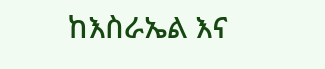ከእስራኤል እና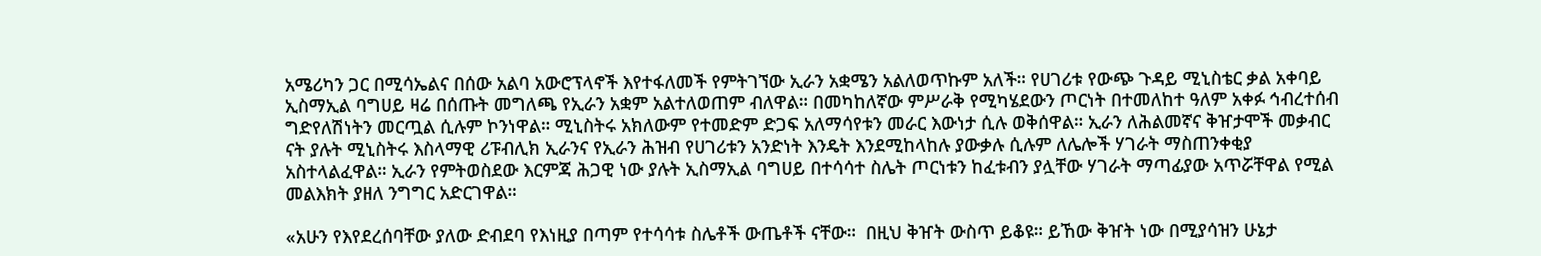አሜሪካን ጋር በሚሳኤልና በሰው አልባ አውሮፕላኖች እየተፋለመች የምትገኘው ኢራን አቋሜን አልለወጥኩም አለች። የሀገሪቱ የውጭ ጉዳይ ሚኒስቴር ቃል አቀባይ ኢስማኢል ባግሀይ ዛሬ በሰጡት መግለጫ የኢራን አቋም አልተለወጠም ብለዋል። በመካከለኛው ምሥራቅ የሚካሄደውን ጦርነት በተመለከተ ዓለም አቀፉ ኅብረተሰብ ግድየለሽነትን መርጧል ሲሉም ኮንነዋል። ሚኒስትሩ አክለውም የተመድም ድጋፍ አለማሳየቱን መራር እውነታ ሲሉ ወቅሰዋል። ኢራን ለሕልመኛና ቅዠታሞች መቃብር ናት ያሉት ሚኒስትሩ እስላማዊ ሪፑብሊክ ኢራንና የኢራን ሕዝብ የሀገሪቱን አንድነት እንዴት እንደሚከላከሉ ያውቃሉ ሲሉም ለሌሎች ሃገራት ማስጠንቀቂያ አስተላልፈዋል። ኢራን የምትወስደው እርምጃ ሕጋዊ ነው ያሉት ኢስማኢል ባግሀይ በተሳሳተ ስሌት ጦርነቱን ከፈቱብን ያሏቸው ሃገራት ማጣፊያው አጥሯቸዋል የሚል መልእክት ያዘለ ንግግር አድርገዋል።

«አሁን የእየደረሰባቸው ያለው ድብደባ የእነዚያ በጣም የተሳሳቱ ስሌቶች ውጤቶች ናቸው።  በዚህ ቅዠት ውስጥ ይቆዩ። ይኸው ቅዠት ነው በሚያሳዝን ሁኔታ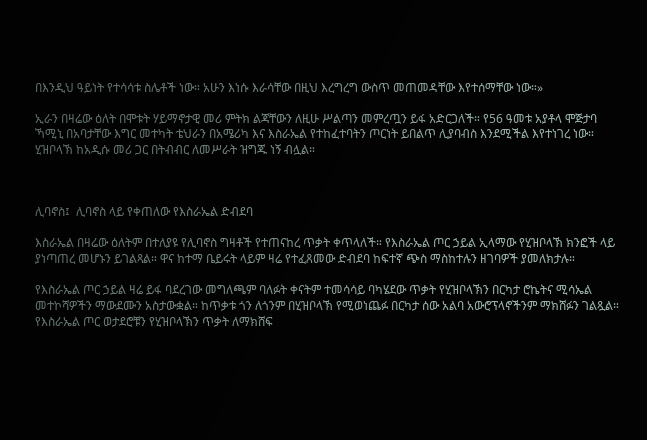በእንዲህ ዓይነት የተሳሳቱ ስሌቶች ነው። አሁን እነሱ እራሳቸው በዚህ እረግረግ ውስጥ መጠመዳቸው እየተሰማቸው ነው።»

ኢራን በዛሬው ዕለት በሞቱት ሃይማኖታዊ መሪ ምትክ ልጃቸውን ለዚሁ ሥልጣን መምረጧን ይፋ አድርጋለች። የ56 ዓመቱ አያቶላ ሞጅታባ ኻሚኒ በአባታቸው እግር መተካት ቴህራን በአሜሪካ እና እስራኤል የተከፈተባትን ጦርነት ይበልጥ ሊያባብስ እንደሚችል እየተነገረ ነው። ሂዝቦላኽ ከአዲሱ መሪ ጋር በትብብር ለመሥራት ዝግጁ ነኝ ብሏል።



ሊባኖስ፤  ሊባኖስ ላይ የቀጠለው የእስራኤል ድብደባ

እስራኤል በዛሬው ዕለትም በተለያዩ የሊባኖስ ግዛቶች የተጠናከረ ጥቃት ቀጥላለች። የእስራኤል ጦር ኃይል ኢላማው የሂዝቦላኽ ክንፎች ላይ ያነጣጠረ መሆኑን ይገልጻል። ዋና ከተማ ቤይሩት ላይም ዛሬ የተፈጸመው ድብደባ ከፍተኛ ጭስ ማስከተሉን ዘገባዎች ያመለክታሉ።

የእስራኤል ጦር ኃይል ዛሬ ይፋ ባደረገው መግለጫም ባለፉት ቀናትም ተመሳሳይ ባካሄደው ጥቃት የሂዝቦላኽን በርካታ ሮኬትና ሚሳኤል መተኮሻዎችን ማውደሙን አስታውቋል። ከጥቃቱ ጎን ለጎንም በሂዝቦላኽ የሚወነጨፉ በርካታ ሰው አልባ አውሮፕላኖችንም ማክሸፉን ገልጿል። የእስራኤል ጦር ወታደሮቹን የሂዝቦላኽን ጥቃት ለማክሸፍ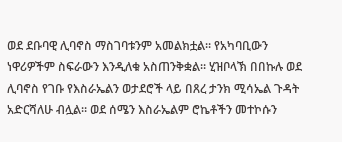ወደ ደቡባዊ ሊባኖስ ማስገባቱንም አመልክቷል። የአካባቢውን ነዋሪዎችም ስፍራውን እንዲለቁ አስጠንቅቋል። ሂዝቦላኽ በበኩሉ ወደ ሊባኖስ የገቡ የእስራኤልን ወታደሮች ላይ በጸረ ታንክ ሚሳኤል ጉዳት አድርሻለሁ ብሏል። ወደ ሰሜን እስራኤልም ሮኬቶችን መተኮሱን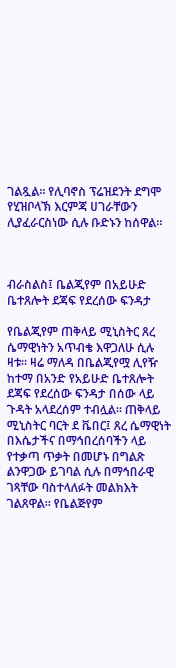ገልጿል። የሊባኖስ ፕሬዝደንት ደግሞ የሂዝቦላኽ እርምጃ ሀገራቸውን ሊያፈራርስነው ሲሉ ቡድኑን ከሰዋል።



ብራስልስ፤ ቤልጂየም በአይሁድ ቤተጸሎት ደጃፍ የደረሰው ፍንዳታ

የቤልጂየም ጠቅላይ ሚኒስትር ጸረ ሴማዊነትን አጥብቄ እዋጋለሁ ሲሉ ዛቱ። ዛሬ ማለዳ በቤልጂየሟ ሊየዥ ከተማ በአንድ የአይሁድ ቤተጸሎት ደጃፍ የደረሰው ፍንዳታ በሰው ላይ ጉዳት አላደረሰም ተብሏል። ጠቅላይ ሚኒስትር ባርት ደ ቬበር፤ ጸረ ሴማዊነት በእሴታችና በማኅበረሰባችን ላይ የተቃጣ ጥቃት በመሆኑ በግልጽ ልንዋጋው ይገባል ሲሉ በማኅበራዊ ገጻቸው ባስተላለፉት መልክእት ገልጸዋል። የቤልጅየም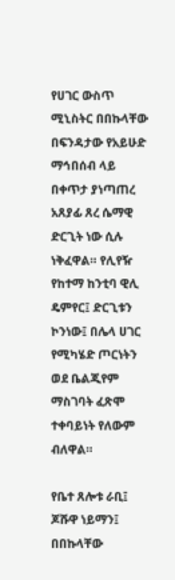የሀገር ውስጥ ሚኒስትር በበኩላቸው በፍንዳታው የአይሁድ ማኅበሰብ ላይ በቀጥታ ያነጣጠረ አጸያፊ ጸረ ሴማዊ ድርጊት ነው ሲሉ ነቅፈዋል። የሊየዥ የከተማ ከንቲባ ዊሊ ዴምየር፤ ድርጊቱን ኮንነው፤ በሌላ ሀገር የሚካሄድ ጦርነትን ወደ ቤልጂየም ማስገባት ፈጽሞ ተቀባይነት የለውም ብለዋል።

የቤተ ጸሎቱ ራቢ፤ ጆሹዋ ነይማን፤ በበኩላቸው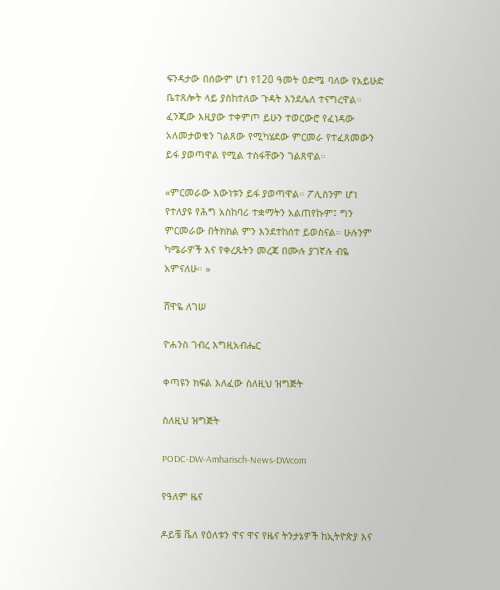ፍንዳታው በሰውም ሆነ የ120 ዓመት ዕድሜ ባለው የአይሁድ ቤተጸሎት ላይ ያስከተለው ጉዳት እንደሌለ ተናግረዋል። ፈንጂው እዚያው ተቀምጦ ይሁን ተወርውሮ የፈነዳው አለመታወቁን ገልጸው የሚካሄደው ምርመራ የተፈጸመውን ይፋ ያወጣዋል የሚል ተስፋቸውን ገልጸዋል።

«ምርመራው እውነቱን ይፋ ያወጣዋል። ፖሊስንም ሆነ የተለያዩ የሕግ አስከባሪ ተቋማትን አልጠየኩም፤ ግን ምርመራው በትክክል ምን እንደተከሰተ ይወስናል። ሁሉንም ካሜራዎች እና የቀረጹትን መረጃ በሙሉ ያገኛሉ ብዬ አምናለሁ። »

ሸዋዬ ለገሠ

ዮሐንስ ገብረ እግዚአብሔር

ቀጣዩን ክፍል እለፈው ስለዚህ ዝግጅት

ስለዚህ ዝግጅት

PODC-DW-Amharisch-News-DWcom

የዓለም ዜና

ዶይቼ ቬለ የዕለቱን ዋና ዋና የዜና ትንታኔዎች ከኢትዮጵያ እና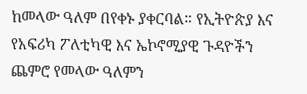ከመላው ዓለም በየቀኑ ያቀርባል። የኢትዮጵያ እና የአፍሪካ ፖለቲካዊ እና ኤኮኖሚያዊ ጉዳዮችን ጨምሮ የመላው ዓለምን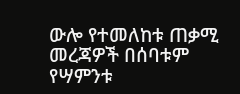ውሎ የተመለከቱ ጠቃሚ መረጃዎች በሰባቱም የሣምንቱ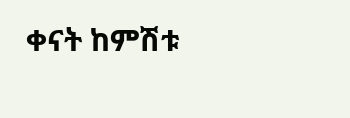ቀናት ከምሽቱ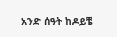አንድ ሰዓት ከዶይቼ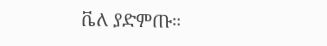ቬለ ያድምጡ።